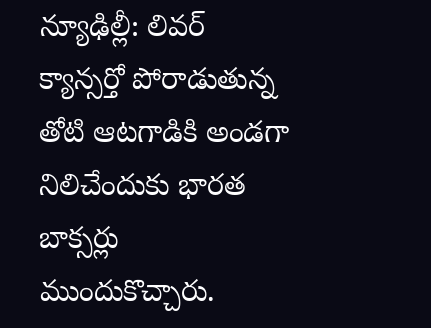న్యూఢిల్లీ: లివర్ క్యాన్సర్తో పోరాడుతున్న తోటి ఆటగాడికి అండగా నిలిచేందుకు భారత బాక్సర్లు ముందుకొచ్చారు.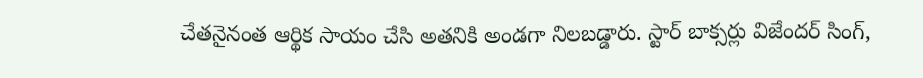చేతనైనంత ఆర్థిక సాయం చేసి అతనికి అండగా నిలబడ్డారు. స్టార్ బాక్సర్లు విజేందర్ సింగ్,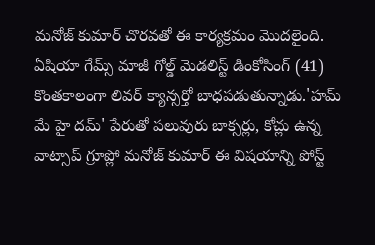మనోజ్ కుమార్ చొరవతో ఈ కార్యక్రమం మొదలైంది.
ఏషియా గేమ్స్ మాజీ గోల్డ్ మెడలిస్ట్ డింకోసింగ్ (41) కొంతకాలంగా లివర్ క్యాన్సర్తో బాధపడుతున్నాడు.'హమ్ మే హై దమ్' పేరుతో పలువురు బాక్సర్లు, కోచ్లు ఉన్న వాట్సాప్ గ్రూప్లో మనోజ్ కుమార్ ఈ విషయాన్ని పోస్ట్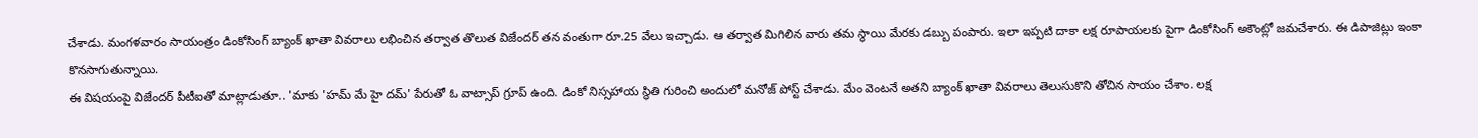చేశాడు. మంగళవారం సాయంత్రం డింకోసింగ్ బ్యాంక్ ఖాతా వివరాలు లభించిన తర్వాత తొలుత విజేందర్ తన వంతుగా రూ.25 వేలు ఇచ్చాడు. ఆ తర్వాత మిగిలిన వారు తమ స్థాయి మేరకు డబ్బు పంపారు. ఇలా ఇప్పటి దాకా లక్ష రూపాయలకు పైగా డింకోసింగ్ అకౌంట్లో జమచేశారు. ఈ డిపాజిట్లు ఇంకా కొనసాగుతున్నాయి.
ఈ విషయంపై విజేందర్ పీటీఐతో మాట్లాడుతూ.. 'మాకు 'హమ్ మే హై దమ్' పేరుతో ఓ వాట్సాప్ గ్రూప్ ఉంది. డింకో నిస్సహాయ స్థితి గురించి అందులో మనోజ్ పోస్ట్ చేశాడు. మేం వెంటనే అతని బ్యాంక్ ఖాతా వివరాలు తెలుసుకొని తోచిన సాయం చేశాం. లక్ష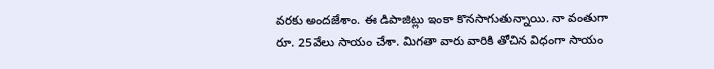వరకు అందజేశాం. ఈ డిపాజిట్లు ఇంకా కొనసాగుతున్నాయి. నా వంతుగా రూ. 25వేలు సాయం చేశా. మిగతా వారు వారికి తోచిన విధంగా సాయం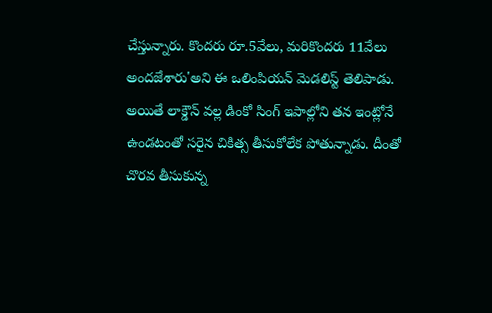చేస్తున్నారు. కొందరు రూ.5వేలు, మరికొందరు 11వేలు అందజేశారు'అని ఈ ఒలింపియన్ మెడలిస్ట్ తెలిపాడు.
అయితే లాక్డౌన్ వల్ల డింకో సింగ్ ఇపాల్లోని తన ఇంట్లోనే ఉండటంతో సరైన చికిత్స తీసుకోలేక పోతున్నాడు. దీంతో చొరవ తీసుకున్న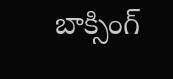బాక్సింగ్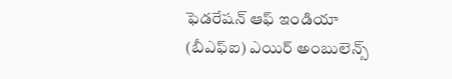ఫెడరేషన్ ఆఫ్ ఇండియా (బీఎఫ్ఐ) ఎయిర్ అంబులెన్స్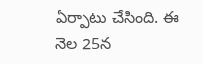ఏర్పాటు చేసింది. ఈ నెల 25న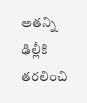అతన్ని ఢిల్లీకి తరలించి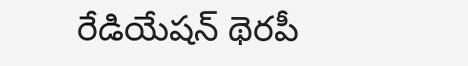రేడియేషన్ థెరపీ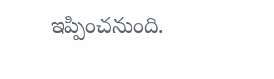ఇప్పించనుంది.